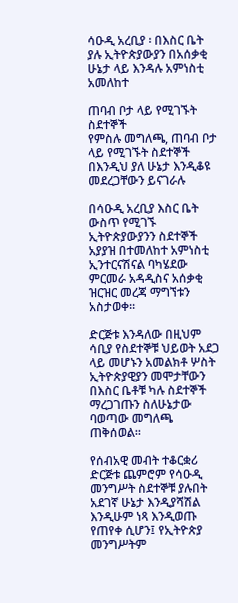ሳዑዲ አረቢያ ፡ በእስር ቤት ያሉ ኢትዮጵያውያን በአሰቃቂ ሁኔታ ላይ እንዳሉ አምነስቲ አመለከተ

ጠባብ ቦታ ላይ የሚገኙት ስደተኞች
የምስሉ መግለጫ, ጠባብ ቦታ ላይ የሚገኙት ስደተኞች በእንዲህ ያለ ሁኔታ እንዲቆዩ መደረጋቸውን ይናገራሉ

በሳዑዲ አረቢያ እስር ቤት ውስጥ የሚገኙ ኢትዮጵያውያንን ስደተኞች አያያዝ በተመለከተ አምነስቲ ኢንተርናሽናል ባካሄደው ምርመራ አዳዲስና አሰቃቂ ዝርዝር መረጃ ማግኘቱን አስታወቀ።

ድርጅቱ እንዳለው በዚህም ሳቢያ የስደተኞቹ ህይወት አደጋ ላይ መሆኑን አመልክቶ ሦስት ኢትዮጵያዊያን መሞታቸውን በእስር ቤቶቹ ካሉ ስደተኞች ማረጋገጡን ስለሁኔታው ባወጣው መግለጫ ጠቅሰወል።

የሰብአዊ መብት ተቆርቋሪ ድርጅቱ ጨምሮም የሳዑዲ መንግሥት ስደተኞቹ ያሉበት አደገኛ ሁኔታ እንዲያሻሽል እንዲሁም ነጻ እንዲወጡ የጠየቀ ሲሆን፤ የኢትዮጵያ መንግሥትም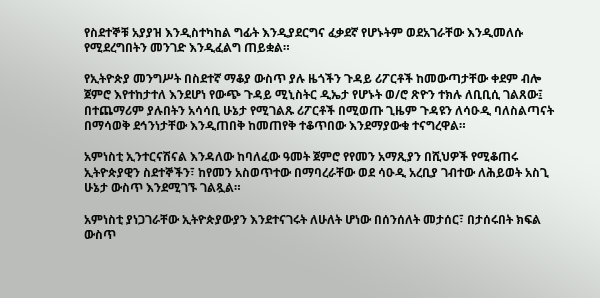የስደተኞቹ አያያዝ እንዲስተካከል ግፊት እንዲያደርግና ፈቃደኛ የሆኑትም ወደአገራቸው እንዲመለሱ የሚደረግበትን መንገድ እንዲፈልግ ጠይቋል።

የኢትዮጵያ መንግሥት በስደተኛ ማቆያ ውስጥ ያሉ ዜጎችን ጉዳይ ሪፖርቶች ከመውጣታቸው ቀደም ብሎ ጀምሮ እየተከታተለ እንደሆነ የውጭ ጉዳይ ሚኒስትር ዲኤታ የሆኑት ወ/ሮ ጽዮን ተክሉ ለቢቢሲ ገልጸው፤ በተጨማሪም ያሉበትን አሳሳቢ ሁኔታ የሚገልጹ ሪፖርቶች በሚወጡ ጊዜም ጉዳዩን ለሳዑዲ ባለስልጣናት በማሳወቅ ደኅንነታቸው እንዲጠበቅ ከመጠየቅ ተቆጥበው እንደማያውቁ ተናግረዋል።

አምነስቲ ኢንተርናሽናል እንዳለው ከባለፈው ዓመት ጀምሮ የየመን አማጺያን በሺህዎች የሚቆጠሩ ኢትዮጵያዊን ስደተኞችን፣ ከየመን አስወጥተው በማባረራቸው ወደ ሳዑዲ አረቢያ ገብተው ለሕይወት አስጊ ሁኔታ ውስጥ እንደሚገኙ ገልጿል።

አምነስቲ ያነጋገራቸው ኢትዮጵያውያን እንደተናገሩት ለሁለት ሆነው በሰንሰለት መታሰር፣ በታሰሩበት ክፍል ውስጥ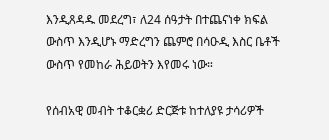እንዲጸዳዱ መደረግ፣ ለ24 ሰዓታት በተጨናነቀ ክፍል ውስጥ እንዲሆኑ ማድረግን ጨምሮ በሳዑዲ እስር ቤቶች ውስጥ የመከራ ሕይወትን እየመሩ ነው።

የሰብአዊ መብት ተቆርቋሪ ድርጅቱ ከተለያዩ ታሳሪዎች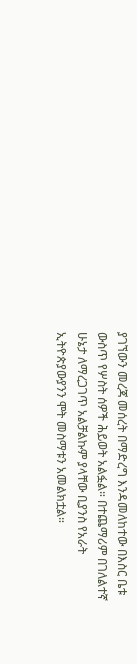ያገኘውን መረጃ መሰረት በማድረግ እንዳመለከተው በእስር ቤቱ ውስጥ የሦስት ሰዎች ሕይወት አልፏል። በተጨማሪም በገለልተኛ ሁኔታ ለማረጋገጥ አልቻልኩም ያላቸው ቢያንስ የአራት ኢትዮጵያውያንን ሞት መስማቱን አመልክቷል።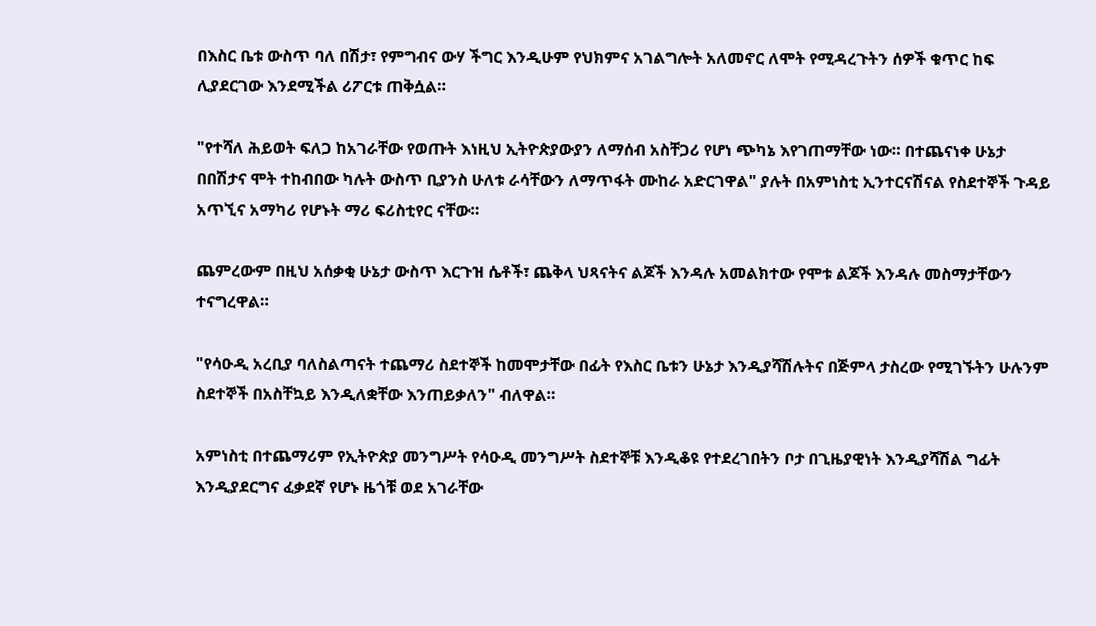በእስር ቤቱ ውስጥ ባለ በሽታ፣ የምግብና ውሃ ችግር እንዲሁም የህክምና አገልግሎት አለመኖር ለሞት የሚዳረጉትን ሰዎች ቁጥር ከፍ ሊያደርገው እንደሚችል ሪፖርቱ ጠቅሷል።

"የተሻለ ሕይወት ፍለጋ ከአገራቸው የወጡት እነዚህ ኢትዮጵያውያን ለማሰብ አስቸጋሪ የሆነ ጭካኔ እየገጠማቸው ነው። በተጨናነቀ ሁኔታ በበሽታና ሞት ተከብበው ካሉት ውስጥ ቢያንስ ሁለቱ ራሳቸውን ለማጥፋት ሙከራ አድርገዋል" ያሉት በአምነስቲ ኢንተርናሽናል የስደተኞች ጉዳይ አጥኚና አማካሪ የሆኑት ማሪ ፍሪስቲየር ናቸው።

ጨምረውም በዚህ አሰቃቂ ሁኔታ ውስጥ እርጉዝ ሴቶች፣ ጨቅላ ህጻናትና ልጆች እንዳሉ አመልክተው የሞቱ ልጆች እንዳሉ መስማታቸውን ተናግረዋል።

"የሳዑዲ አረቢያ ባለስልጣናት ተጨማሪ ስደተኞች ከመሞታቸው በፊት የእስር ቤቱን ሁኔታ እንዲያሻሽሉትና በጅምላ ታስረው የሚገኙትን ሁሉንም ስደተኞች በአስቸኳይ እንዲለቋቸው እንጠይቃለን" ብለዋል።

አምነስቲ በተጨማሪም የኢትዮጵያ መንግሥት የሳዑዲ መንግሥት ስደተኞቹ እንዲቆዩ የተደረገበትን ቦታ በጊዜያዊነት እንዲያሻሽል ግፊት እንዲያደርግና ፈቃደኛ የሆኑ ዜጎቹ ወደ አገራቸው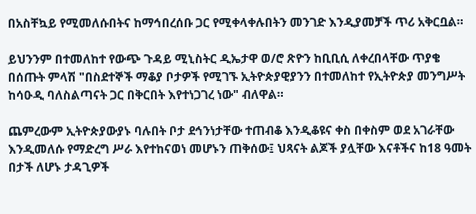በአስቸኳይ የሚመለሱበትና ከማኅበረሰቡ ጋር የሚቀላቀሉበትን መንገድ እንዲያመቻች ጥሪ አቅርቧል።

ይህንንም በተመለከተ የውጭ ጉዳይ ሚኒስትር ዲኤታዋ ወ/ሮ ጽዮን ከቢቢሲ ለቀረበላቸው ጥያቄ በሰጡት ምላሽ "በስደተኞች ማቆያ ቦታዎች የሚገኙ ኢትዮጵያዊያንን በተመለከተ የኢትዮጵያ መንግሥት ከሳዑዲ ባለስልጣናት ጋር በቅርበት እየተነጋገረ ነው" ብለዋል።

ጨምረውም ኢትዮጵያውያኑ ባሉበት ቦታ ደኅንነታቸው ተጠብቆ እንዲቆዩና ቀስ በቀስም ወደ አገራቸው እንዲመለሱ የማድረግ ሥራ እየተከናወነ መሆኑን ጠቅሰው፤ ህጻናት ልጆች ያሏቸው እናቶችና ከ18 ዓመት በታች ለሆኑ ታዳጊዎች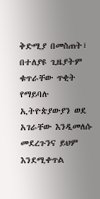ቅድሚያ በመስጠት፣ በተለያዩ ጊዜያትም ቁጥራቸው ጥቂት የማይባሉ ኢትዮጵያውያን ወደ አገራቸው እንዲመለሱ መደረጉንና ይህም እንደሚቀጥል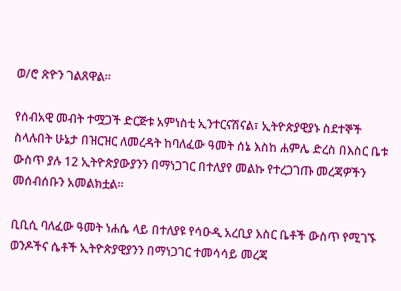ወ/ሮ ጽዮን ገልጸዋል።

የሰብአዊ መብት ተሟጋች ድርጅቱ አምነስቲ ኢንተርናሽናል፣ ኢትዮጵያዊያኑ ስደተኞች ስላሉበት ሁኔታ በዝርዝር ለመረዳት ከባለፈው ዓመት ሰኔ እስከ ሐምሌ ድረስ በእስር ቤቱ ውስጥ ያሉ 12 ኢትዮጵያውያንን በማነጋገር በተለያየ መልኩ የተረጋገጡ መረጃዎችን መሰብሰቡን አመልክቷል።

ቢቢሲ ባለፈው ዓመት ነሐሴ ላይ በተለያዩ የሳዑዲ አረቢያ እስር ቤቶች ውስጥ የሚገኙ ወንዶችና ሴቶች ኢትዮጵያዊያንን በማነጋገር ተመሳሳይ መረጃ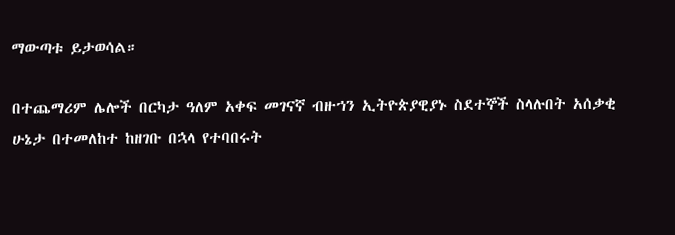ማውጣቱ ይታወሳል።

በተጨማሪም ሌሎች በርካታ ዓለም አቀፍ መገናኛ ብዙኀን ኢትዮጵያዊያኑ ስደተኞች ስላሉበት አሰቃቂ ሁኔታ በተመለከተ ከዘገቡ በኋላ የተባበሩት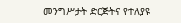መንግሥታት ድርጅትና የተለያዩ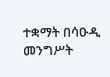ተቋማት በሳዑዲ መንግሥት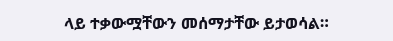ላይ ተቃውሟቸውን መሰማታቸው ይታወሳል።